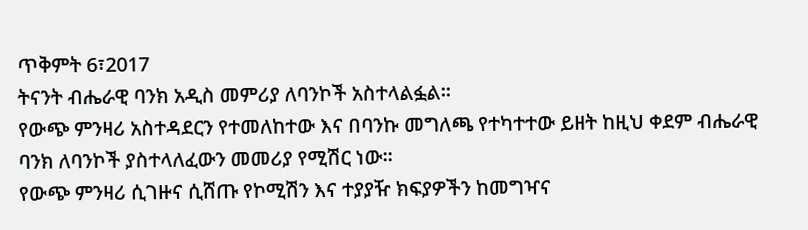ጥቅምት 6፣2017
ትናንት ብሔራዊ ባንክ አዲስ መምሪያ ለባንኮች አስተላልፏል፡፡
የውጭ ምንዛሪ አስተዳደርን የተመለከተው እና በባንኩ መግለጫ የተካተተው ይዘት ከዚህ ቀደም ብሔራዊ ባንክ ለባንኮች ያስተላለፈውን መመሪያ የሚሽር ነው፡፡
የውጭ ምንዛሪ ሲገዙና ሲሸጡ የኮሚሽን እና ተያያዥ ክፍያዎችን ከመግዣና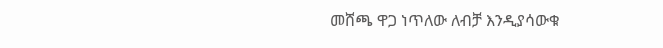መሸጫ ዋጋ ነጥለው ለብቻ እንዲያሳውቁ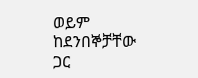ወይም ከደንበኞቻቸው ጋር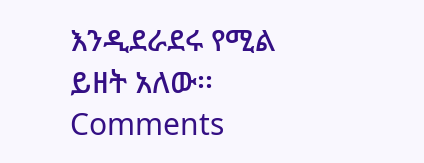እንዲደራደሩ የሚል ይዘት አለው፡፡
Comments